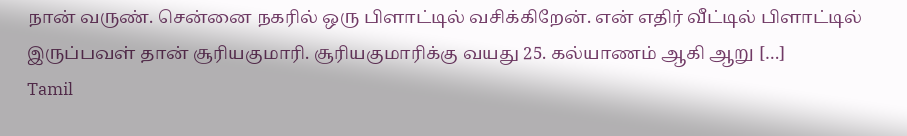நான் வருண். சென்னை நகரில் ஒரு பிளாட்டில் வசிக்கிறேன். என் எதிர் வீட்டில் பிளாட்டில் இருப்பவள் தான் சூரியகுமாரி. சூரியகுமாரிக்கு வயது 25. கல்யாணம் ஆகி ஆறு […]
Tamil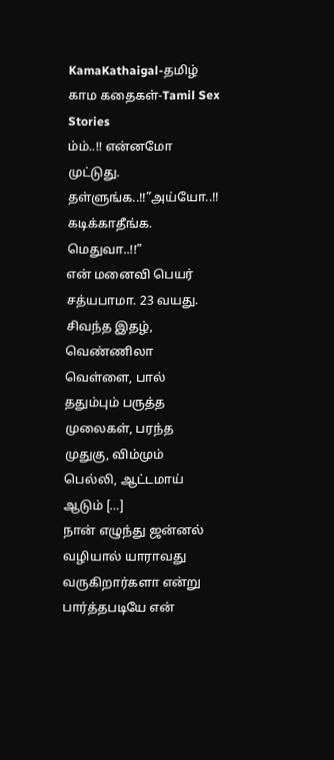KamaKathaigal-தமிழ் காம கதைகள்-Tamil Sex Stories
ம்ம்..!! என்னமோ முட்டுது. தள்ளுங்க..!!”அய்யோ..!! கடிக்காதீங்க. மெதுவா..!!”
என் மனைவி பெயர் சத்யபாமா. 23 வயது. சிவந்த இதழ், வெண்ணிலா வெள்ளை, பால் ததும்பும் பருத்த முலைகள், பரந்த முதுகு, விம்மும் பெல்லி, ஆட்டமாய் ஆடும் […]
நான் எழுந்து ஜன்னல் வழியால் யாராவது வருகிறார்களா என்று பார்த்தபடியே என்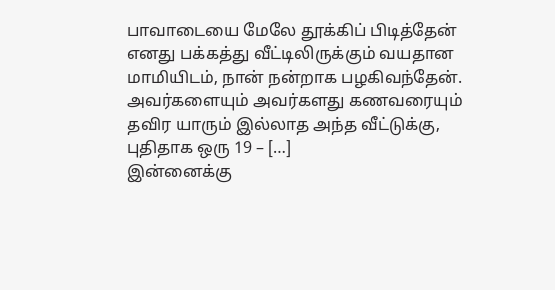பாவாடையை மேலே தூக்கிப் பிடித்தேன்
எனது பக்கத்து வீட்டிலிருக்கும் வயதான மாமியிடம், நான் நன்றாக பழகிவந்தேன். அவர்களையும் அவர்களது கணவரையும் தவிர யாரும் இல்லாத அந்த வீட்டுக்கு, புதிதாக ஒரு 19 – […]
இன்னைக்கு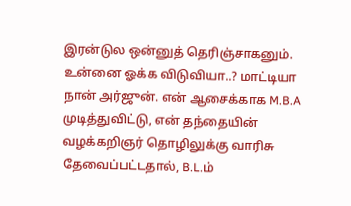இரன்டுல ஒன்னுத் தெரிஞ்சாகனும். உன்னை ஓக்க விடுவியா..? மாட்டியா
நான் அர்ஜுன். என் ஆசைக்காக M.B.A முடித்துவிட்டு, என் தந்தையின் வழக்கறிஞர் தொழிலுக்கு வாரிசு தேவைப்பட்டதால், B.L.ம்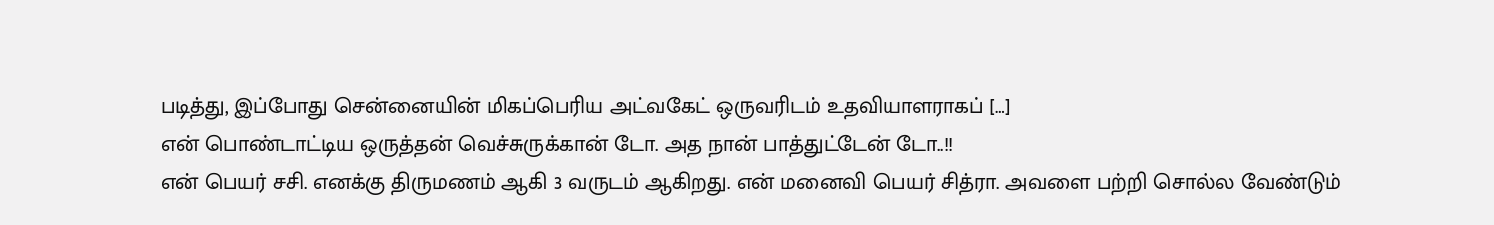படித்து, இப்போது சென்னையின் மிகப்பெரிய அட்வகேட் ஒருவரிடம் உதவியாளராகப் […]
என் பொண்டாட்டிய ஒருத்தன் வெச்சுருக்கான் டோ. அத நான் பாத்துட்டேன் டோ..!!
என் பெயர் சசி. எனக்கு திருமணம் ஆகி 3 வருடம் ஆகிறது. என் மனைவி பெயர் சித்ரா. அவளை பற்றி சொல்ல வேண்டும்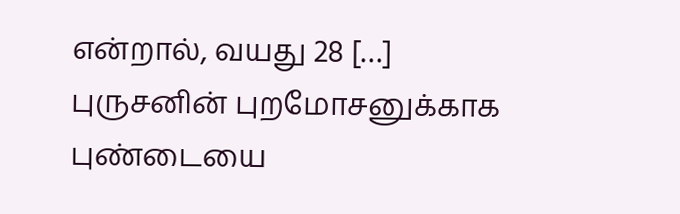என்றால், வயது 28 […]
புருசனின் புறமோசனுக்காக புண்டையை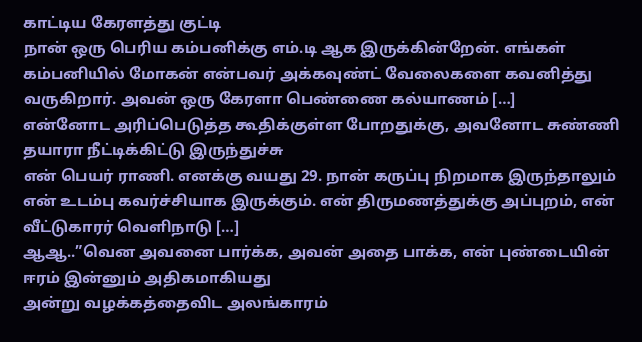காட்டிய கேரளத்து குட்டி
நான் ஒரு பெரிய கம்பனிக்கு எம்.டி ஆக இருக்கின்றேன். எங்கள் கம்பனியில் மோகன் என்பவர் அக்கவுண்ட் வேலைகளை கவனித்து வருகிறார். அவன் ஒரு கேரளா பெண்ணை கல்யாணம் […]
என்னோட அரிப்பெடுத்த கூதிக்குள்ள போறதுக்கு, அவனோட சுண்ணி தயாரா நீட்டிக்கிட்டு இருந்துச்சு
என் பெயர் ராணி. எனக்கு வயது 29. நான் கருப்பு நிறமாக இருந்தாலும் என் உடம்பு கவர்ச்சியாக இருக்கும். என் திருமணத்துக்கு அப்புறம், என் வீட்டுகாரர் வெளிநாடு […]
ஆஆ..”வென அவனை பார்க்க, அவன் அதை பாக்க, என் புண்டையின் ஈரம் இன்னும் அதிகமாகியது
அன்று வழக்கத்தைவிட அலங்காரம்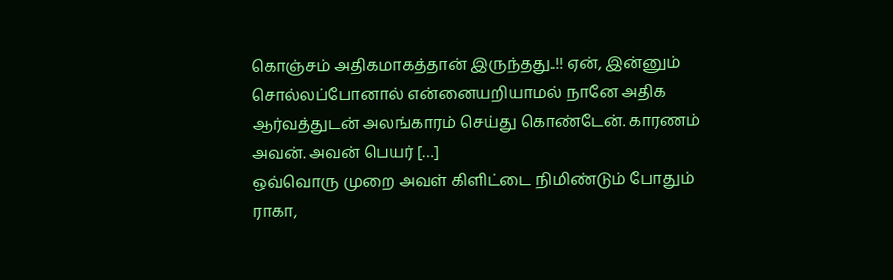கொஞ்சம் அதிகமாகத்தான் இருந்தது..!! ஏன், இன்னும் சொல்லப்போனால் என்னையறியாமல் நானே அதிக ஆர்வத்துடன் அலங்காரம் செய்து கொண்டேன். காரணம் அவன். அவன் பெயர் […]
ஒவ்வொரு முறை அவள் கிளிட்டை நிமிண்டும் போதும் ராகா,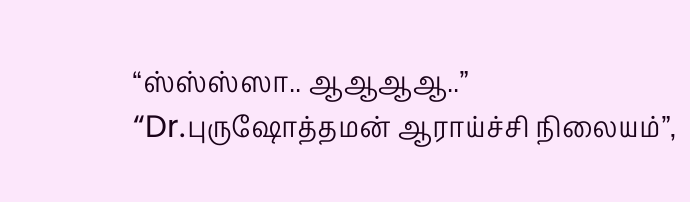“ஸ்ஸ்ஸ்ஸா.. ஆஆஆஆ..”
“Dr.புருஷோத்தமன் ஆராய்ச்சி நிலையம்”,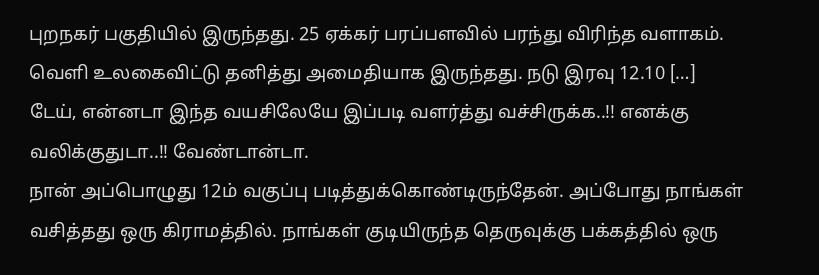புறநகர் பகுதியில் இருந்தது. 25 ஏக்கர் பரப்பளவில் பரந்து விரிந்த வளாகம். வெளி உலகைவிட்டு தனித்து அமைதியாக இருந்தது. நடு இரவு 12.10 […]
டேய், என்னடா இந்த வயசிலேயே இப்படி வளர்த்து வச்சிருக்க..!! எனக்கு வலிக்குதுடா..!! வேண்டான்டா.
நான் அப்பொழுது 12ம் வகுப்பு படித்துக்கொண்டிருந்தேன். அப்போது நாங்கள் வசித்தது ஒரு கிராமத்தில். நாங்கள் குடியிருந்த தெருவுக்கு பக்கத்தில் ஒரு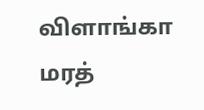விளாங்கா மரத்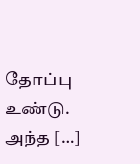தோப்பு உண்டு. அந்த […]